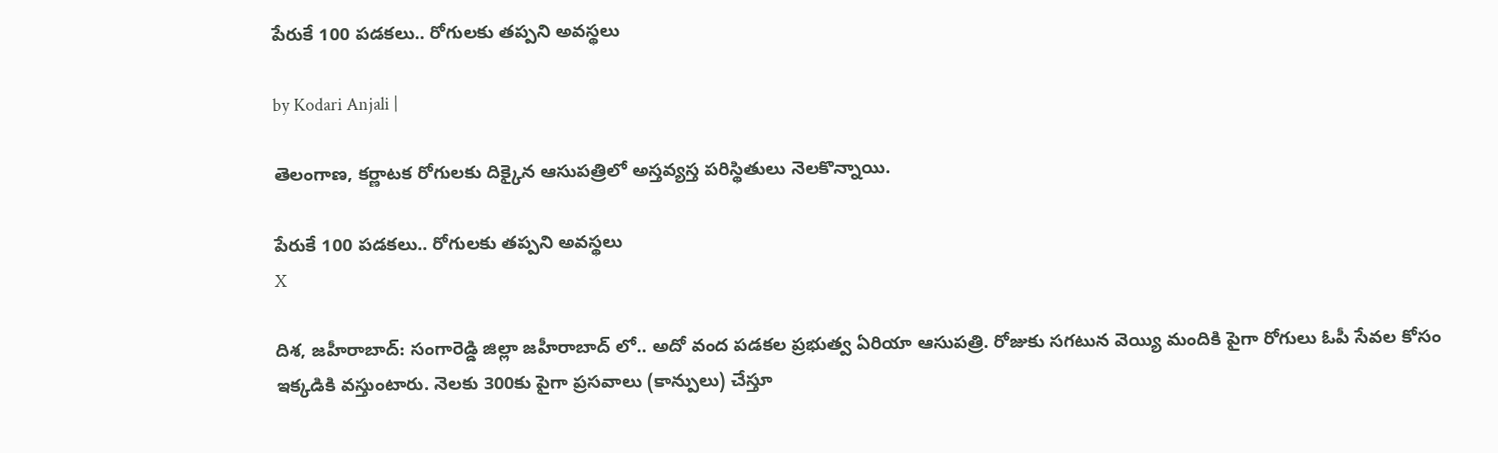పేరుకే 100 పడకలు.. రోగులకు తప్పని అవస్థలు

by Kodari Anjali |

తెలంగాణ, కర్ణాటక రోగులకు దిక్కైన ఆసుపత్రిలో అస్తవ్యస్త పరిస్థితులు నెలకొన్నాయి.

పేరుకే 100 పడకలు.. రోగులకు తప్పని అవస్థలు
X

దిశ, జహీరాబాద్: సంగారెడ్డి జిల్లా జహీరాబాద్ లో.. అదో వంద పడకల ప్రభుత్వ ఏరియా ఆసుపత్రి. రోజుకు సగటున వెయ్యి మందికి పైగా రోగులు ఓపీ సేవల కోసం ఇక్కడికి వస్తుంటారు. నెలకు 300కు పైగా ప్రసవాలు (కాన్పులు) చేస్తూ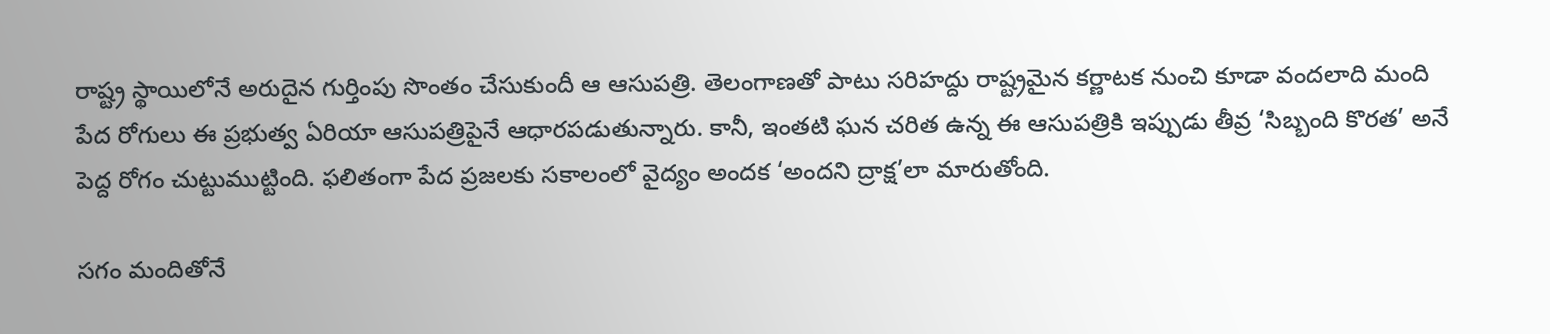రాష్ట్ర స్థాయిలోనే అరుదైన గుర్తింపు సొంతం చేసుకుందీ ఆ ఆసుపత్రి. తెలంగాణతో పాటు సరిహద్దు రాష్ట్రమైన కర్ణాటక నుంచి కూడా వందలాది మంది పేద రోగులు ఈ ప్రభుత్వ ఏరియా ఆసుపత్రిపైనే ఆధారపడుతున్నారు. కానీ, ఇంతటి ఘన చరిత ఉన్న ఈ ఆసుపత్రికి ఇప్పుడు తీవ్ర ‘సిబ్బంది కొరత’ అనే పెద్ద రోగం చుట్టుముట్టింది. ఫలితంగా పేద ప్రజలకు సకాలంలో వైద్యం అందక ‘అందని ద్రాక్ష’లా మారుతోంది.

సగం మందితోనే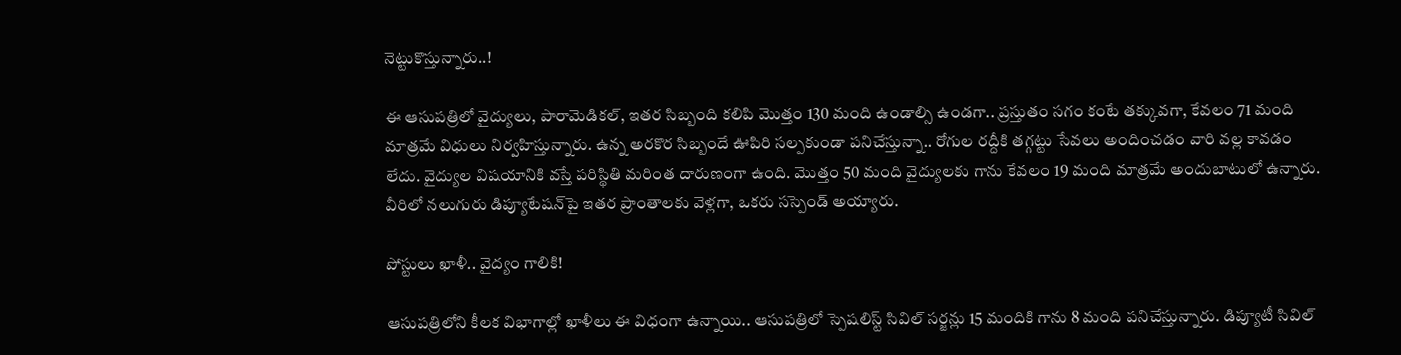నెట్టుకొస్తున్నారు..!

ఈ ఆసుపత్రిలో వైద్యులు, పారామెడికల్, ఇతర సిబ్బంది కలిపి మొత్తం 130 మంది ఉండాల్సి ఉండగా.. ప్రస్తుతం సగం కంటే తక్కువగా, కేవలం 71 మంది మాత్రమే విధులు నిర్వహిస్తున్నారు. ఉన్న అరకొర సిబ్బందే ఊపిరి సల్పకుండా పనిచేస్తున్నా.. రోగుల రద్దీకి తగ్గట్టు సేవలు అందించడం వారి వల్ల కావడం లేదు. వైద్యుల విషయానికి వస్తే పరిస్థితి మరింత దారుణంగా ఉంది. మొత్తం 50 మంది వైద్యులకు గాను కేవలం 19 మంది మాత్రమే అందుబాటులో ఉన్నారు. వీరిలో నలుగురు డిప్యూటేషన్‌పై ఇతర ప్రాంతాలకు వెళ్లగా, ఒకరు సస్పెండ్ అయ్యారు.

పోస్టులు ఖాళీ.. వైద్యం గాలికి!

ఆసుపత్రిలోని కీలక విభాగాల్లో ఖాళీలు ఈ విధంగా ఉన్నాయి.. ఆసుపత్రిలో స్పెషలిస్ట్ సివిల్ సర్జన్లు 15 మందికి గాను 8 మంది పనిచేస్తున్నారు. డిప్యూటీ సివిల్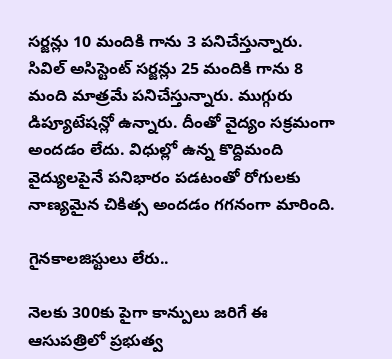సర్జన్లు 10 మందికి గాను 3 పనిచేస్తున్నారు. సివిల్ అసిస్టెంట్ సర్జన్లు 25 మందికి గాను 8 మంది మాత్రమే పనిచేస్తున్నారు. ముగ్గురు డిప్యూటేషన్లో ఉన్నారు. దీంతో వైద్యం సక్రమంగా అందడం లేదు. విధుల్లో ఉన్న కొద్దిమంది వైద్యులపైనే పనిభారం పడటంతో రోగులకు నాణ్యమైన చికిత్స అందడం గగనంగా మారింది.

గైనకాలజిస్టులు లేరు..

నెలకు 300కు పైగా కాన్పులు జరిగే ఈ ఆసుపత్రిలో ప్రభుత్వ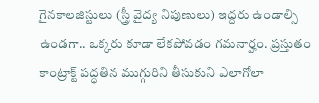గైనకాలజిస్టులు (స్త్రీ వైద్య నిపుణులు) ఇద్దరు ఉండాల్సి ఉండగా.. ఒక్కరు కూడా లేకపోవడం గమనార్హం. ప్రస్తుతం కాంట్రాక్ట్ పద్ధతిన ముగ్గురిని తీసుకుని ఎలాగోలా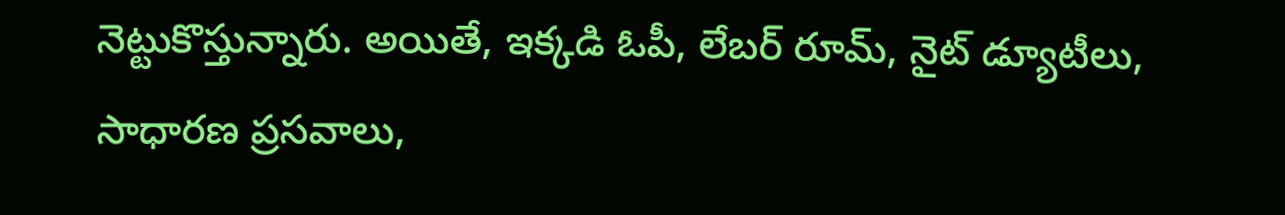నెట్టుకొస్తున్నారు. అయితే, ఇక్కడి ఓపీ, లేబర్ రూమ్, నైట్ డ్యూటీలు, సాధారణ ప్రసవాలు,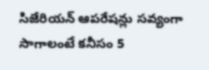సిజేరియన్ ఆపరేషన్లు సవ్యంగా సాగాలంటే కనీసం 5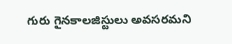గురు గైనకాలజిస్టులు అవసరమని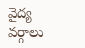వైద్య వర్గాలు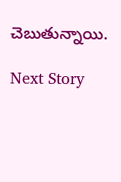చెబుతున్నాయి.

Next Story